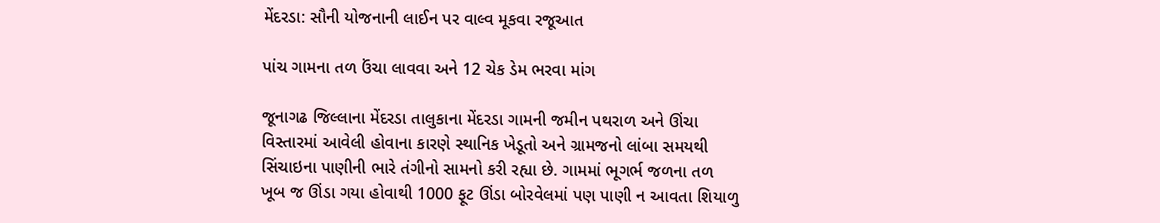મેંદરડા: સૌની યોજનાની લાઈન પર વાલ્વ મૂકવા રજૂઆત

પાંચ ગામના તળ ઉંચા લાવવા અને 12 ચેક ડેમ ભરવા માંગ

જૂનાગઢ જિલ્લાના મેંદરડા તાલુકાના મેંદરડા ગામની જમીન પથરાળ અને ઊંચા વિસ્તારમાં આવેલી હોવાના કારણે સ્થાનિક ખેડૂતો અને ગ્રામજનો લાંબા સમયથી સિંચાઇના પાણીની ભારે તંગીનો સામનો કરી રહ્યા છે. ગામમાં ભૂગર્ભ જળના તળ ખૂબ જ ઊંડા ગયા હોવાથી 1000 ફૂટ ઊંડા બોરવેલમાં પણ પાણી ન આવતા શિયાળુ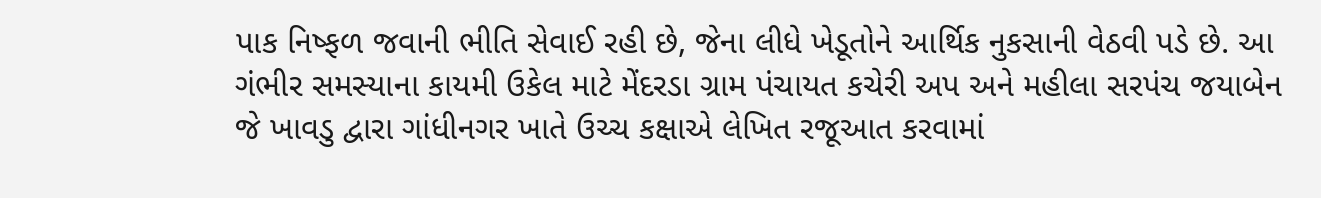પાક નિષ્ફળ જવાની ભીતિ સેવાઈ રહી છે, જેના લીધે ખેડૂતોને આર્થિક નુકસાની વેઠવી પડે છે. આ ગંભીર સમસ્યાના કાયમી ઉકેલ માટે મેંદરડા ગ્રામ પંચાયત કચેરી અપ અને મહીલા સરપંચ જયાબેન જે ખાવડુ દ્વારા ગાંધીનગર ખાતે ઉચ્ચ કક્ષાએ લેખિત રજૂઆત કરવામાં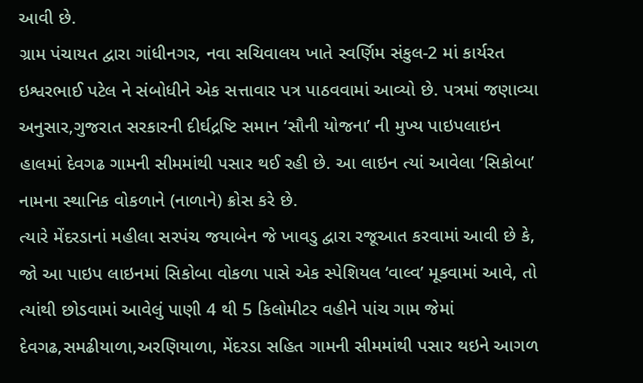આવી છે.
ગ્રામ પંચાયત દ્વારા ગાંધીનગર, નવા સચિવાલય ખાતે સ્વર્ણિમ સંકુલ-2 માં કાર્યરત ઇશ્વરભાઈ પટેલ ને સંબોધીને એક સત્તાવાર પત્ર પાઠવવામાં આવ્યો છે. પત્રમાં જણાવ્યા અનુસાર,ગુજરાત સરકારની દીર્ઘદ્રષ્ટિ સમાન ‘સૌની યોજના’ ની મુખ્ય પાઇપલાઇન હાલમાં દેવગઢ ગામની સીમમાંથી પસાર થઈ રહી છે. આ લાઇન ત્યાં આવેલા ‘સિકોબા’ નામના સ્થાનિક વોકળાને (નાળાને) ક્રોસ કરે છે.
ત્યારે મેંદરડાનાં મહીલા સરપંચ જયાબેન જે ખાવડુ દ્વારા રજૂઆત કરવામાં આવી છે કે, જો આ પાઇપ લાઇનમાં સિકોબા વોકળા પાસે એક સ્પેશિયલ ‘વાલ્વ’ મૂકવામાં આવે, તો ત્યાંથી છોડવામાં આવેલું પાણી 4 થી 5 કિલોમીટર વહીને પાંચ ગામ જેમાં
દેવગઢ,સમઢીયાળા,અરણિયાળા, મેંદરડા સહિત ગામની સીમમાંથી પસાર થઇને આગળ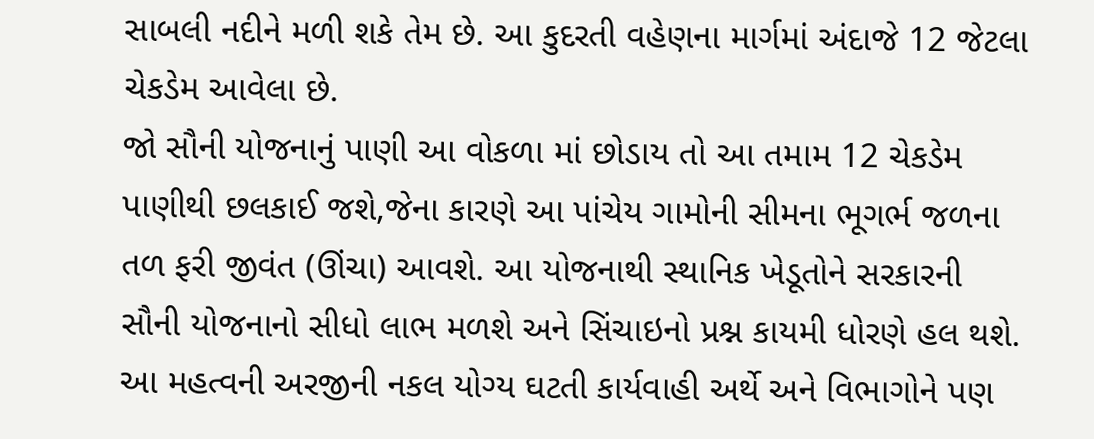સાબલી નદીને મળી શકે તેમ છે. આ કુદરતી વહેણના માર્ગમાં અંદાજે 12 જેટલા ચેકડેમ આવેલા છે.
જો સૌની યોજનાનું પાણી આ વોકળા માં છોડાય તો આ તમામ 12 ચેકડેમ પાણીથી છલકાઈ જશે,જેના કારણે આ પાંચેય ગામોની સીમના ભૂગર્ભ જળના તળ ફરી જીવંત (ઊંચા) આવશે. આ યોજનાથી સ્થાનિક ખેડૂતોને સરકારની સૌની યોજનાનો સીધો લાભ મળશે અને સિંચાઇનો પ્રશ્ન કાયમી ધોરણે હલ થશે. આ મહત્વની અરજીની નકલ યોગ્ય ઘટતી કાર્યવાહી અર્થે અને વિભાગોને પણ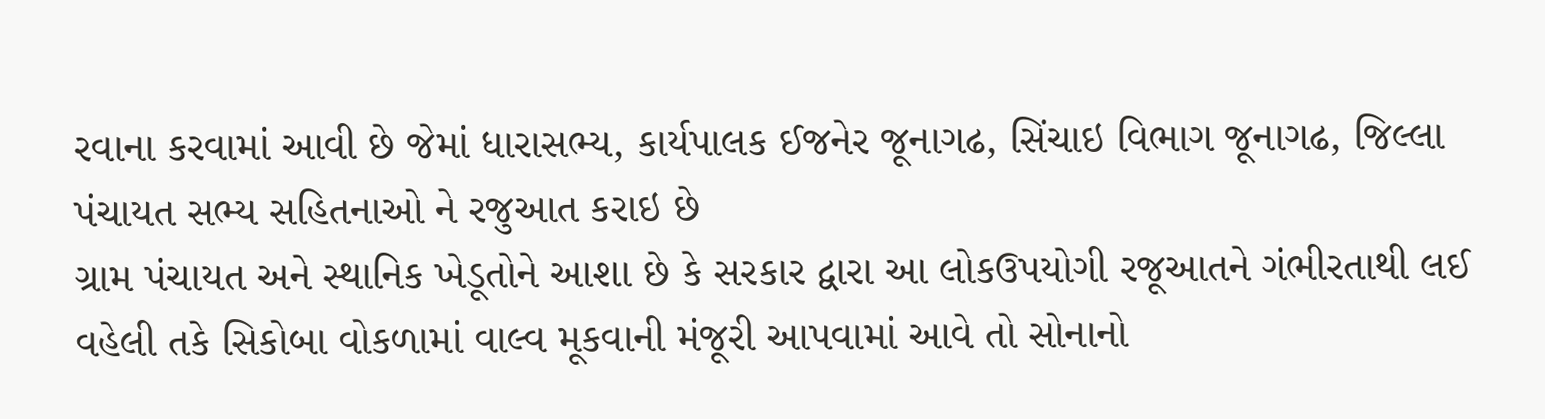રવાના કરવામાં આવી છે જેમાં ધારાસભ્ય, કાર્યપાલક ઈજનેર જૂનાગઢ, સિંચાઇ વિભાગ જૂનાગઢ, જિલ્લા પંચાયત સભ્ય સહિતનાઓ ને રજુઆત કરાઇ છે
ગ્રામ પંચાયત અને સ્થાનિક ખેડૂતોને આશા છે કે સરકાર દ્વારા આ લોકઉપયોગી રજૂઆતને ગંભીરતાથી લઈ વહેલી તકે સિકોબા વોકળામાં વાલ્વ મૂકવાની મંજૂરી આપવામાં આવે તો સોનાનો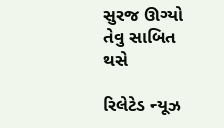સુરજ ઊગ્યો તેવુ સાબિત થસે

રિલેટેડ ન્યૂઝ